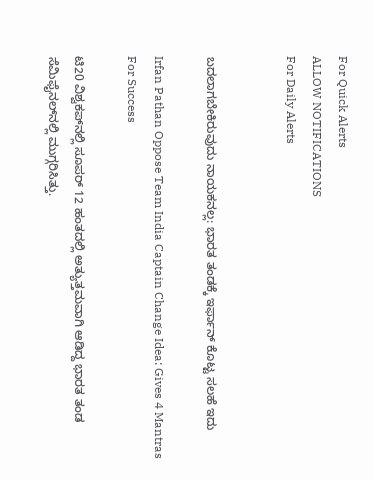For Quick Alerts
ALLOW NOTIFICATIONS
For Daily Alerts


ಬದಲಾಗಬೇಕಿರುವುದು ನಾಯಕನಲ್ಲ: ಭಾರತ ತಂಡಕ್ಕೆ ಇರ್ಫಾನ್ ಕೊಟ್ಟ ಸಲಹೆ ಇದು

Irfan Pathan Oppose Team India Captain Change Idea: Gives 4 Mantras For Success

ಟಿ20 ವಿಶ್ವಕಪ್‌ನಲ್ಲಿ ಸೂಪರ್ 12 ಹಂತದಲ್ಲಿ ಅತ್ಯುತ್ತಮವಾಗಿ ಆಡಿದ್ದ ಭಾರತ ತಂಡ ಸೆಮಿಫೈನಲ್‌ನಲ್ಲಿ ಮುಗ್ಗರಿಸಿತ್ತು.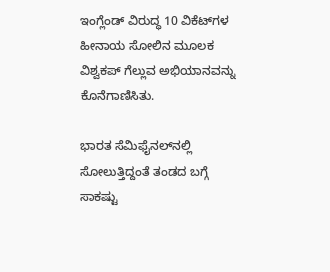ಇಂಗ್ಲೆಂಡ್ ವಿರುದ್ಧ 10 ವಿಕೆಟ್‌ಗಳ ಹೀನಾಯ ಸೋಲಿನ ಮೂಲಕ ವಿಶ್ವಕಪ್ ಗೆಲ್ಲುವ ಅಭಿಯಾನವನ್ನು ಕೊನೆಗಾಣಿಸಿತು.

ಭಾರತ ಸೆಮಿಫೈನಲ್‌ನಲ್ಲಿ ಸೋಲುತ್ತಿದ್ದಂತೆ ತಂಡದ ಬಗ್ಗೆ ಸಾಕಷ್ಟು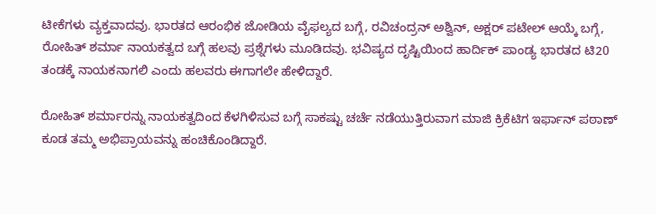ಟೀಕೆಗಳು ವ್ಯಕ್ತವಾದವು. ಭಾರತದ ಆರಂಭಿಕ ಜೋಡಿಯ ವೈಫಲ್ಯದ ಬಗ್ಗೆ, ರವಿಚಂದ್ರನ್ ಅಶ್ವಿನ್, ಅಕ್ಷರ್ ಪಟೇಲ್ ಆಯ್ಕೆ ಬಗ್ಗೆ, ರೋಹಿತ್ ಶರ್ಮಾ ನಾಯಕತ್ವದ ಬಗ್ಗೆ ಹಲವು ಪ್ರಶ್ನೆಗಳು ಮೂಡಿದವು. ಭವಿಷ್ಯದ ದೃಷ್ಟಿಯಿಂದ ಹಾರ್ದಿಕ್ ಪಾಂಡ್ಯ ಭಾರತದ ಟಿ20 ತಂಡಕ್ಕೆ ನಾಯಕನಾಗಲಿ ಎಂದು ಹಲವರು ಈಗಾಗಲೇ ಹೇಳಿದ್ದಾರೆ.

ರೋಹಿತ್ ಶರ್ಮಾರನ್ನು ನಾಯಕತ್ವದಿಂದ ಕೆಳಗಿಳಿಸುವ ಬಗ್ಗೆ ಸಾಕಷ್ಟು ಚರ್ಚೆ ನಡೆಯುತ್ತಿರುವಾಗ ಮಾಜಿ ಕ್ರಿಕೆಟಿಗ ಇರ್ಫಾನ್ ಪಠಾಣ್ ಕೂಡ ತಮ್ಮ ಅಭಿಪ್ರಾಯವನ್ನು ಹಂಚಿಕೊಂಡಿದ್ದಾರೆ.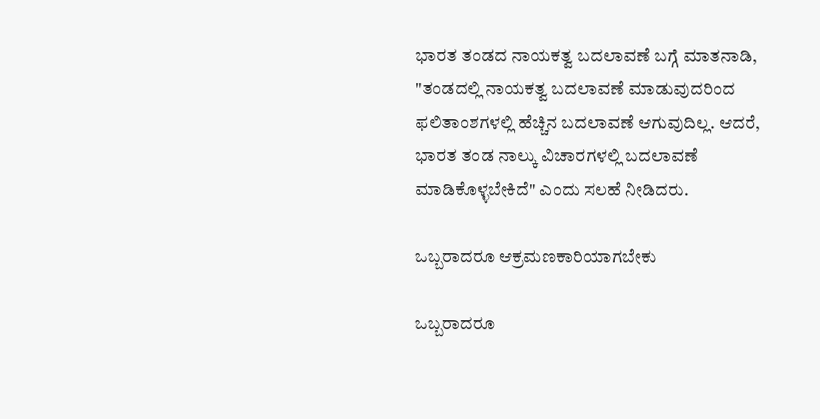ಭಾರತ ತಂಡದ ನಾಯಕತ್ವ ಬದಲಾವಣೆ ಬಗ್ಗೆ ಮಾತನಾಡಿ, "ತಂಡದಲ್ಲಿ ನಾಯಕತ್ವ ಬದಲಾವಣೆ ಮಾಡುವುದರಿಂದ ಫಲಿತಾಂಶಗಳಲ್ಲಿ ಹೆಚ್ಚಿನ ಬದಲಾವಣೆ ಆಗುವುದಿಲ್ಲ. ಆದರೆ, ಭಾರತ ತಂಡ ನಾಲ್ಕು ವಿಚಾರಗಳಲ್ಲಿ ಬದಲಾವಣೆ ಮಾಡಿಕೊಳ್ಳಬೇಕಿದೆ" ಎಂದು ಸಲಹೆ ನೀಡಿದರು.

ಒಬ್ಬರಾದರೂ ಆಕ್ರಮಣಕಾರಿಯಾಗಬೇಕು

ಒಬ್ಬರಾದರೂ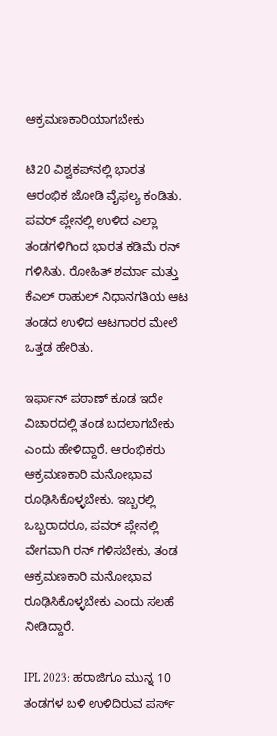ಆಕ್ರಮಣಕಾರಿಯಾಗಬೇಕು

ಟಿ20 ವಿಶ್ವಕಪ್‌ನಲ್ಲಿ ಭಾರತ ಆರಂಭಿಕ ಜೋಡಿ ವೈಫಲ್ಯ ಕಂಡಿತು. ಪವರ್ ಪ್ಲೇನಲ್ಲಿ ಉಳಿದ ಎಲ್ಲಾ ತಂಡಗಳಿಗಿಂದ ಭಾರತ ಕಡಿಮೆ ರನ್ ಗಳಿಸಿತು. ರೋಹಿತ್ ಶರ್ಮಾ ಮತ್ತು ಕೆಎಲ್ ರಾಹುಲ್ ನಿಧಾನಗತಿಯ ಆಟ ತಂಡದ ಉಳಿದ ಆಟಗಾರರ ಮೇಲೆ ಒತ್ತಡ ಹೇರಿತು.

ಇರ್ಫಾನ್ ಪಠಾಣ್ ಕೂಡ ಇದೇ ವಿಚಾರದಲ್ಲಿ ತಂಡ ಬದಲಾಗಬೇಕು ಎಂದು ಹೇಳಿದ್ದಾರೆ. ಆರಂಭಿಕರು ಆಕ್ರಮಣಕಾರಿ ಮನೋಭಾವ ರೂಢಿಸಿಕೊಳ್ಳಬೇಕು. ಇಬ್ಬರಲ್ಲಿ ಒಬ್ಬರಾದರೂ, ಪವರ್ ಪ್ಲೇನಲ್ಲಿ ವೇಗವಾಗಿ ರನ್ ಗಳಿಸಬೇಕು, ತಂಡ ಆಕ್ರಮಣಕಾರಿ ಮನೋಭಾವ ರೂಢಿಸಿಕೊಳ್ಳಬೇಕು ಎಂದು ಸಲಹೆ ನೀಡಿದ್ದಾರೆ.

IPL 2023: ಹರಾಜಿಗೂ ಮುನ್ನ 10 ತಂಡಗಳ ಬಳಿ ಉಳಿದಿರುವ ಪರ್ಸ್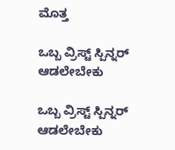ಮೊತ್ತ

ಒಬ್ಬ ವ್ರಿಸ್ಟ್‌ ಸ್ಪಿನ್ನರ್ ಆಡಲೇಬೇಕು

ಒಬ್ಬ ವ್ರಿಸ್ಟ್‌ ಸ್ಪಿನ್ನರ್ ಆಡಲೇಬೇಕು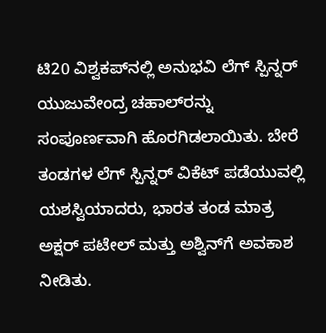ಟಿ20 ವಿಶ್ವಕಪ್‌ನಲ್ಲಿ ಅನುಭವಿ ಲೆಗ್ ಸ್ಪಿನ್ನರ್ ಯುಜುವೇಂದ್ರ ಚಹಾಲ್‌ರನ್ನು ಸಂಪೂರ್ಣವಾಗಿ ಹೊರಗಿಡಲಾಯಿತು. ಬೇರೆ ತಂಡಗಳ ಲೆಗ್ ಸ್ಪಿನ್ನರ್ ವಿಕೆಟ್ ಪಡೆಯುವಲ್ಲಿ ಯಶಸ್ವಿಯಾದರು, ಭಾರತ ತಂಡ ಮಾತ್ರ ಅಕ್ಷರ್ ಪಟೇಲ್ ಮತ್ತು ಅಶ್ವಿನ್‌ಗೆ ಅವಕಾಶ ನೀಡಿತು.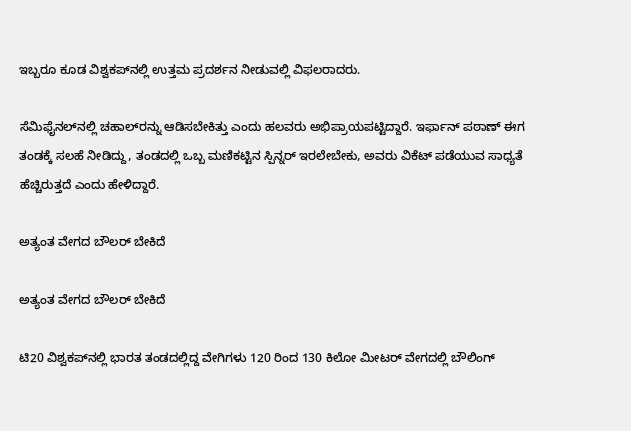ಇಬ್ಬರೂ ಕೂಡ ವಿಶ್ವಕಪ್‌ನಲ್ಲಿ ಉತ್ತಮ ಪ್ರದರ್ಶನ ನೀಡುವಲ್ಲಿ ವಿಫಲರಾದರು.

ಸೆಮಿಫೈನಲ್‌ನಲ್ಲಿ ಚಹಾಲ್‌ರನ್ನು ಆಡಿಸಬೇಕಿತ್ತು ಎಂದು ಹಲವರು ಅಭಿಪ್ರಾಯಪಟ್ಟಿದ್ದಾರೆ. ಇರ್ಫಾನ್ ಪಠಾಣ್ ಈಗ ತಂಡಕ್ಕೆ ಸಲಹೆ ನೀಡಿದ್ದು, ತಂಡದಲ್ಲಿ ಒಬ್ಬ ಮಣಿಕಟ್ಟಿನ ಸ್ಪಿನ್ನರ್ ಇರಲೇಬೇಕು, ಅವರು ವಿಕೆಟ್ ಪಡೆಯುವ ಸಾಧ್ಯತೆ ಹೆಚ್ಚಿರುತ್ತದೆ ಎಂದು ಹೇಳಿದ್ದಾರೆ.

ಅತ್ಯಂತ ವೇಗದ ಬೌಲರ್ ಬೇಕಿದೆ

ಅತ್ಯಂತ ವೇಗದ ಬೌಲರ್ ಬೇಕಿದೆ

ಟಿ20 ವಿಶ್ವಕಪ್‌ನಲ್ಲಿ ಭಾರತ ತಂಡದಲ್ಲಿದ್ದ ವೇಗಿಗಳು 120 ರಿಂದ 130 ಕಿಲೋ ಮೀಟರ್ ವೇಗದಲ್ಲಿ ಬೌಲಿಂಗ್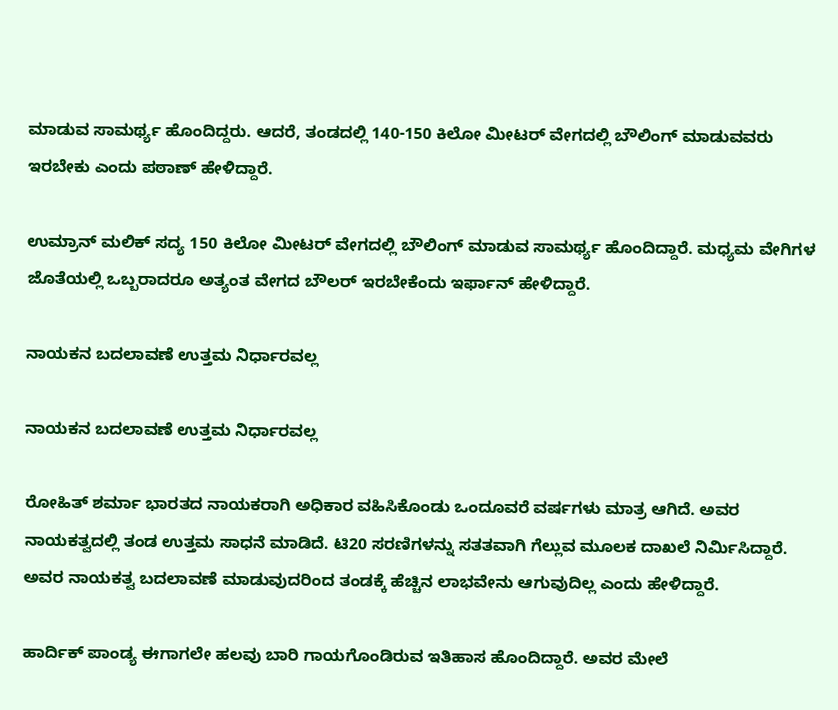ಮಾಡುವ ಸಾಮರ್ಥ್ಯ ಹೊಂದಿದ್ದರು. ಆದರೆ, ತಂಡದಲ್ಲಿ 140-150 ಕಿಲೋ ಮೀಟರ್ ವೇಗದಲ್ಲಿ ಬೌಲಿಂಗ್ ಮಾಡುವವರು ಇರಬೇಕು ಎಂದು ಪಠಾಣ್ ಹೇಳಿದ್ದಾರೆ.

ಉಮ್ರಾನ್ ಮಲಿಕ್ ಸದ್ಯ 150 ಕಿಲೋ ಮೀಟರ್ ವೇಗದಲ್ಲಿ ಬೌಲಿಂಗ್ ಮಾಡುವ ಸಾಮರ್ಥ್ಯ ಹೊಂದಿದ್ದಾರೆ. ಮಧ್ಯಮ ವೇಗಿಗಳ ಜೊತೆಯಲ್ಲಿ ಒಬ್ಬರಾದರೂ ಅತ್ಯಂತ ವೇಗದ ಬೌಲರ್ ಇರಬೇಕೆಂದು ಇರ್ಫಾನ್ ಹೇಳಿದ್ದಾರೆ.

ನಾಯಕನ ಬದಲಾವಣೆ ಉತ್ತಮ ನಿರ್ಧಾರವಲ್ಲ

ನಾಯಕನ ಬದಲಾವಣೆ ಉತ್ತಮ ನಿರ್ಧಾರವಲ್ಲ

ರೋಹಿತ್ ಶರ್ಮಾ ಭಾರತದ ನಾಯಕರಾಗಿ ಅಧಿಕಾರ ವಹಿಸಿಕೊಂಡು ಒಂದೂವರೆ ವರ್ಷಗಳು ಮಾತ್ರ ಆಗಿದೆ. ಅವರ ನಾಯಕತ್ವದಲ್ಲಿ ತಂಡ ಉತ್ತಮ ಸಾಧನೆ ಮಾಡಿದೆ. ಟಿ20 ಸರಣಿಗಳನ್ನು ಸತತವಾಗಿ ಗೆಲ್ಲುವ ಮೂಲಕ ದಾಖಲೆ ನಿರ್ಮಿಸಿದ್ದಾರೆ. ಅವರ ನಾಯಕತ್ವ ಬದಲಾವಣೆ ಮಾಡುವುದರಿಂದ ತಂಡಕ್ಕೆ ಹೆಚ್ಚಿನ ಲಾಭವೇನು ಆಗುವುದಿಲ್ಲ ಎಂದು ಹೇಳಿದ್ದಾರೆ.

ಹಾರ್ದಿಕ್ ಪಾಂಡ್ಯ ಈಗಾಗಲೇ ಹಲವು ಬಾರಿ ಗಾಯಗೊಂಡಿರುವ ಇತಿಹಾಸ ಹೊಂದಿದ್ದಾರೆ. ಅವರ ಮೇಲೆ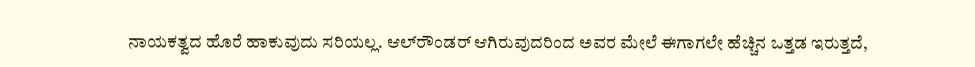ನಾಯಕತ್ವದ ಹೊರೆ ಹಾಕುವುದು ಸರಿಯಲ್ಲ. ಆಲ್‌ರೌಂಡರ್ ಆಗಿರುವುದರಿಂದ ಅವರ ಮೇಲೆ ಈಗಾಗಲೇ ಹೆಚ್ಚಿನ ಒತ್ತಡ ಇರುತ್ತದೆ,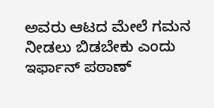ಅವರು ಆಟದ ಮೇಲೆ ಗಮನ ನೀಡಲು ಬಿಡಬೇಕು ಎಂದು ಇರ್ಫಾನ್ ಪಠಾಣ್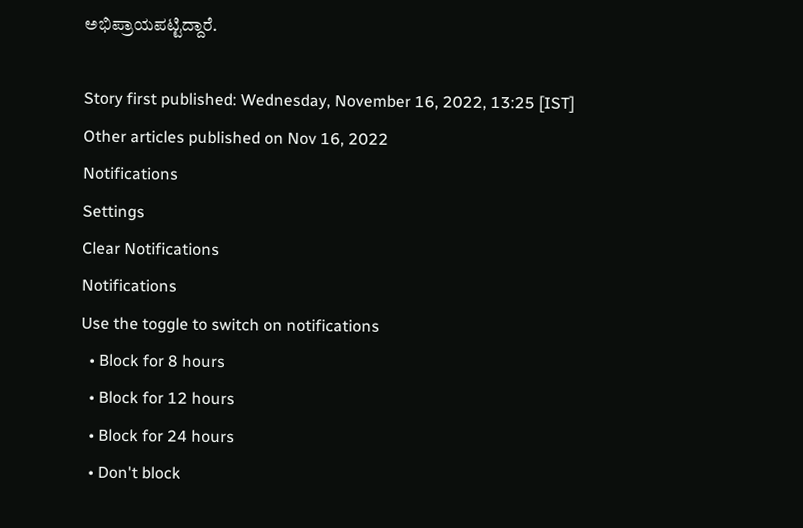ಅಭಿಪ್ರಾಯಪಟ್ಟಿದ್ದಾರೆ.

Story first published: Wednesday, November 16, 2022, 13:25 [IST]
Other articles published on Nov 16, 2022
Notifications
Settings
Clear Notifications
Notifications
Use the toggle to switch on notifications
  • Block for 8 hours
  • Block for 12 hours
  • Block for 24 hours
  • Don't block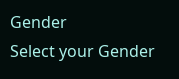Gender
Select your Gender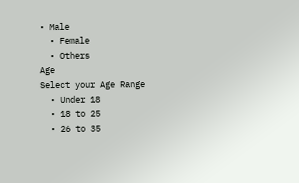• Male
  • Female
  • Others
Age
Select your Age Range
  • Under 18
  • 18 to 25
  • 26 to 35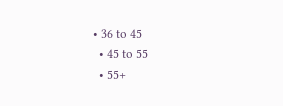• 36 to 45
  • 45 to 55
  • 55+